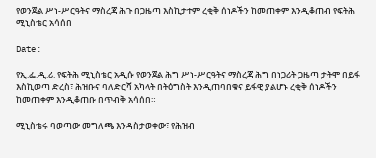የወንጀል ሥነ-ሥርዓትና ማስረጃ ሕጉ በጋዜጣ እስኪታተም ረቂቅ ሰነዶችን ከመጠቀም እንዲቆጠብ የፍትሕ ሚኒስቴር አሳሰበ

Date:

የኢ.ፌ.ዲ.ሪ. የፍትሕ ሚኒስቴር አዲሱ የወንጀል ሕግ ሥነ-ሥርዓትና ማስረጃ ሕግ በነጋሪት ጋዜጣ ታትሞ በይፋ እስኪወጣ ድረስ፣ ሕዝቡና ባለድርሻ አካላት በትዕግስት እንዲጠባበቁና ይፋዊ ያልሆኑ ረቂቅ ሰነዶችን ከመጠቀም እንዲቆጠቡ በጥብቅ አሳሰበ።

ሚኒስቴሩ ባወጣው መግለጫ እንዳስታወቀው፣ የሕዝብ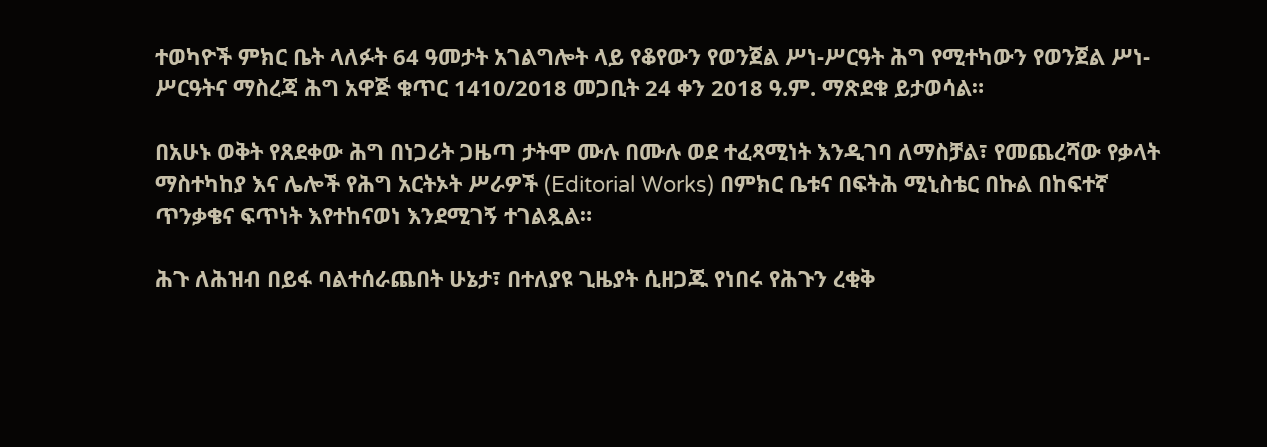ተወካዮች ምክር ቤት ላለፉት 64 ዓመታት አገልግሎት ላይ የቆየውን የወንጀል ሥነ-ሥርዓት ሕግ የሚተካውን የወንጀል ሥነ-ሥርዓትና ማስረጃ ሕግ አዋጅ ቁጥር 1410/2018 መጋቢት 24 ቀን 2018 ዓ.ም. ማጽደቁ ይታወሳል።

በአሁኑ ወቅት የጸደቀው ሕግ በነጋሪት ጋዜጣ ታትሞ ሙሉ በሙሉ ወደ ተፈጻሚነት እንዲገባ ለማስቻል፣ የመጨረሻው የቃላት ማስተካከያ እና ሌሎች የሕግ አርትኦት ሥራዎች (Editorial Works) በምክር ቤቱና በፍትሕ ሚኒስቴር በኩል በከፍተኛ ጥንቃቄና ፍጥነት እየተከናወነ እንደሚገኝ ተገልጿል።

ሕጉ ለሕዝብ በይፋ ባልተሰራጨበት ሁኔታ፣ በተለያዩ ጊዜያት ሲዘጋጁ የነበሩ የሕጉን ረቂቅ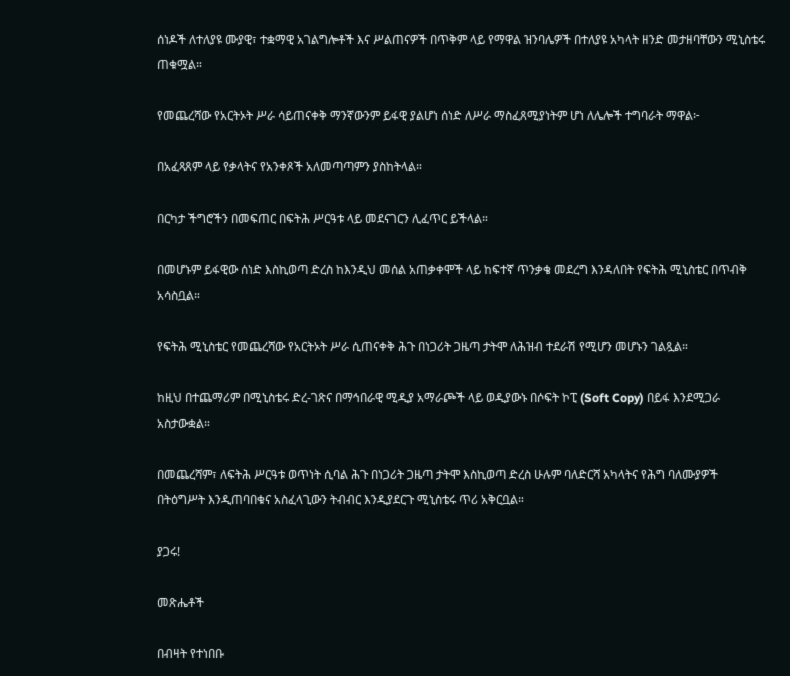ሰነዶች ለተለያዩ ሙያዊ፣ ተቋማዊ አገልግሎቶች እና ሥልጠናዎች በጥቅም ላይ የማዋል ዝንባሌዎች በተለያዩ አካላት ዘንድ መታዘባቸውን ሚኒስቴሩ ጠቁሟል።

የመጨረሻው የአርትኦት ሥራ ሳይጠናቀቅ ማንኛውንም ይፋዊ ያልሆነ ሰነድ ለሥራ ማስፈጸሚያነትም ሆነ ለሌሎች ተግባራት ማዋል፦

በአፈጻጸም ላይ የቃላትና የአንቀጾች አለመጣጣምን ያስከትላል።

በርካታ ችግሮችን በመፍጠር በፍትሕ ሥርዓቱ ላይ መደናገርን ሊፈጥር ይችላል።

በመሆኑም ይፋዊው ሰነድ እስኪወጣ ድረስ ከእንዲህ መሰል አጠቃቀሞች ላይ ከፍተኛ ጥንቃቄ መደረግ እንዳለበት የፍትሕ ሚኒስቴር በጥብቅ አሳስቧል።

የፍትሕ ሚኒስቴር የመጨረሻው የአርትኦት ሥራ ሲጠናቀቅ ሕጉ በነጋሪት ጋዜጣ ታትሞ ለሕዝብ ተደራሽ የሚሆን መሆኑን ገልጿል።

ከዚህ በተጨማሪም በሚኒስቴሩ ድረ-ገጽና በማኅበራዊ ሚዲያ አማራጮች ላይ ወዲያውኑ በሶፍት ኮፒ (Soft Copy) በይፋ እንደሚጋራ አስታውቋል።

በመጨረሻም፣ ለፍትሕ ሥርዓቱ ወጥነት ሲባል ሕጉ በነጋሪት ጋዜጣ ታትሞ እስኪወጣ ድረስ ሁሉም ባለድርሻ አካላትና የሕግ ባለሙያዎች በትዕግሥት እንዲጠባበቁና አስፈላጊውን ትብብር እንዲያደርጉ ሚኒስቴሩ ጥሪ አቅርቧል።

ያጋሩ!

መጽሔቶች

በብዛት የተነበቡ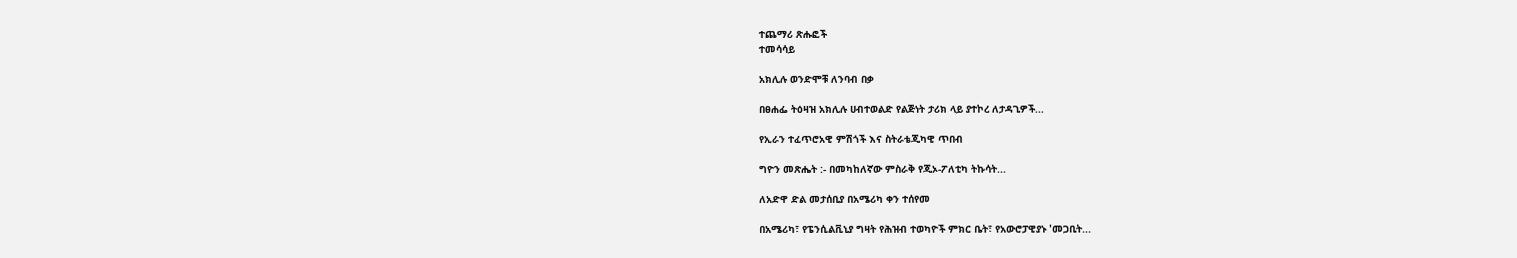ተጨማሪ ጽሑፎች
ተመሳሳይ

አክሊሉ ወንድሞቹ ለንባብ በቃ

በፀሐፌ ትዕዛዝ አክሊሉ ሀብተወልድ የልጅነት ታሪክ ላይ ያተኮረ ለታዳጊዎች...

የኢራን ተፈጥሮአዊ ምሽጎች እና ስትራቴጂካዊ ጥበብ

ግዮን መጽሔት :- በመካከለኛው ምስራቅ የጂኦ-ፖለቲካ ትኩሳት...

ለአድዋ ድል መታሰቢያ በአሜሪካ ቀን ተሰየመ

በአሜሪካ፣ የፔንሲልቪኒያ ግዛት የሕዝብ ተወካዮች ምክር ቤት፣ የአውሮፓዊያኑ 'መጋቢት...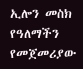ኢሎን መስክ የዓለማችን የመጀመሪያው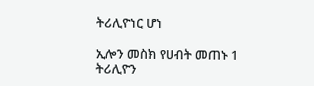ትሪሊዮነር ሆነ

ኢሎን መስክ የሀብት መጠኑ 1 ትሪሊዮን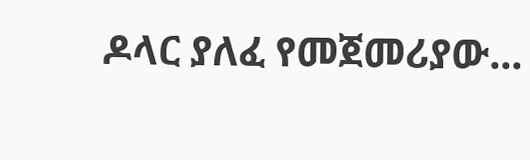ዶላር ያለፈ የመጀመሪያው...